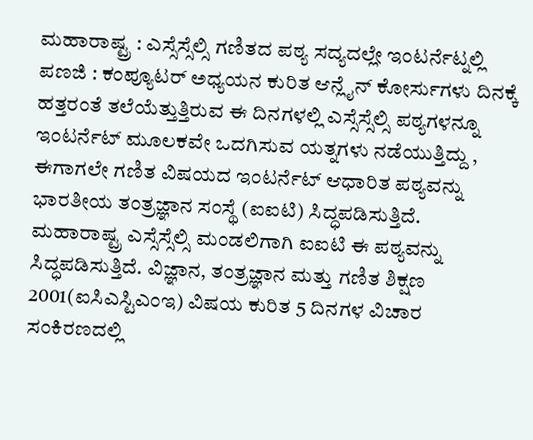ಮಹಾರಾಷ್ಟ್ರ : ಎಸ್ಸೆಸ್ಸೆಲ್ಸಿ ಗಣಿತದ ಪಠ್ಯ ಸದ್ಯದಲ್ಲೇ ಇಂಟರ್ನೆಟ್ನಲ್ಲಿ
ಪಣಜಿ : ಕಂಪ್ಯೂಟರ್ ಅಧ್ಯಯನ ಕುರಿತ ಆನ್ಲೈನ್ ಕೋರ್ಸುಗಳು ದಿನಕ್ಕೆ ಹತ್ತರಂತೆ ತಲೆಯೆತ್ತುತ್ತಿರುವ ಈ ದಿನಗಳಲ್ಲಿ ಎಸ್ಸೆಸ್ಸೆಲ್ಸಿ ಪಠ್ಯಗಳನ್ನೂ ಇಂಟರ್ನೆಟ್ ಮೂಲಕವೇ ಒದಗಿಸುವ ಯತ್ನಗಳು ನಡೆಯುತ್ತಿದ್ದು , ಈಗಾಗಲೇ ಗಣಿತ ವಿಷಯದ ಇಂಟರ್ನೆಟ್ ಆಧಾರಿತ ಪಠ್ಯವನ್ನು ಭಾರತೀಯ ತಂತ್ರಜ್ಞಾನ ಸಂಸ್ಥೆ (ಐಐಟಿ) ಸಿದ್ಧಪಡಿಸುತ್ತಿದೆ.
ಮಹಾರಾಷ್ಟ್ರ ಎಸ್ಸೆಸ್ಸೆಲ್ಸಿ ಮಂಡಲಿಗಾಗಿ ಐಐಟಿ ಈ ಪಠ್ಯವನ್ನು ಸಿದ್ಧಪಡಿಸುತ್ತಿದೆ. ವಿಜ್ಞಾನ, ತಂತ್ರಜ್ಞಾನ ಮತ್ತು ಗಣಿತ ಶಿಕ್ಷಣ 2001(ಐಸಿಎಸ್ಟಿಎಂಇ) ವಿಷಯ ಕುರಿತ 5 ದಿನಗಳ ವಿಚಾರ ಸಂಕಿರಣದಲ್ಲಿ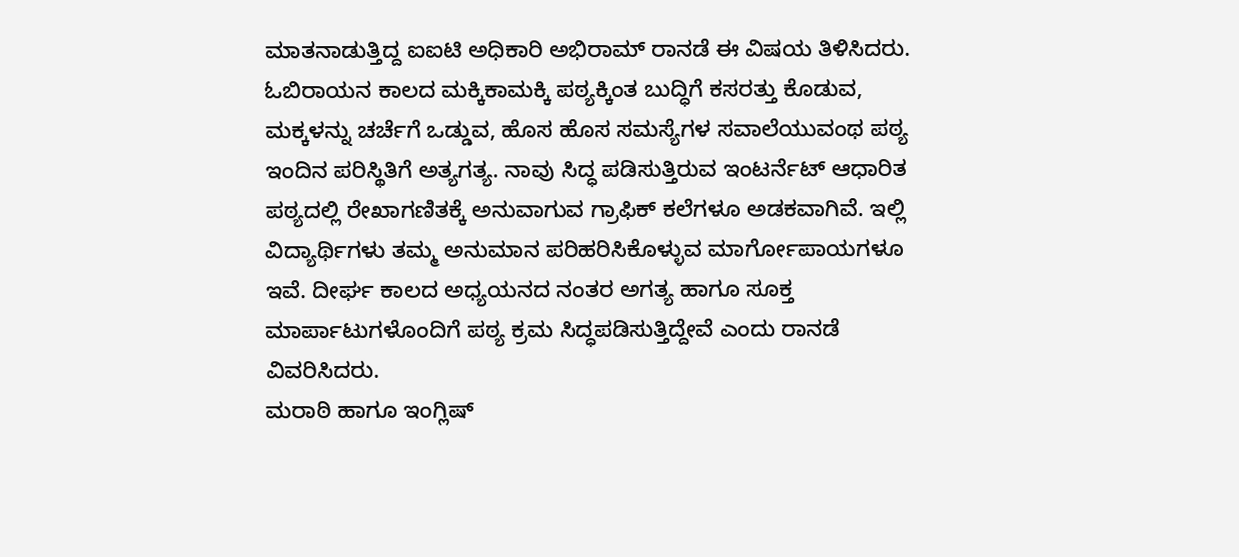ಮಾತನಾಡುತ್ತಿದ್ದ ಐಐಟಿ ಅಧಿಕಾರಿ ಅಭಿರಾಮ್ ರಾನಡೆ ಈ ವಿಷಯ ತಿಳಿಸಿದರು.
ಓಬಿರಾಯನ ಕಾಲದ ಮಕ್ಕಿಕಾಮಕ್ಕಿ ಪಠ್ಯಕ್ಕಿಂತ ಬುದ್ಧಿಗೆ ಕಸರತ್ತು ಕೊಡುವ, ಮಕ್ಕಳನ್ನು ಚರ್ಚೆಗೆ ಒಡ್ಡುವ, ಹೊಸ ಹೊಸ ಸಮಸ್ಯೆಗಳ ಸವಾಲೆಯುವಂಥ ಪಠ್ಯ ಇಂದಿನ ಪರಿಸ್ಥಿತಿಗೆ ಅತ್ಯಗತ್ಯ. ನಾವು ಸಿದ್ಧ ಪಡಿಸುತ್ತಿರುವ ಇಂಟರ್ನೆಟ್ ಆಧಾರಿತ ಪಠ್ಯದಲ್ಲಿ ರೇಖಾಗಣಿತಕ್ಕೆ ಅನುವಾಗುವ ಗ್ರಾಫಿಕ್ ಕಲೆಗಳೂ ಅಡಕವಾಗಿವೆ. ಇಲ್ಲಿ ವಿದ್ಯಾರ್ಥಿಗಳು ತಮ್ಮ ಅನುಮಾನ ಪರಿಹರಿಸಿಕೊಳ್ಳುವ ಮಾರ್ಗೋಪಾಯಗಳೂ ಇವೆ. ದೀರ್ಘ ಕಾಲದ ಅಧ್ಯಯನದ ನಂತರ ಅಗತ್ಯ ಹಾಗೂ ಸೂಕ್ತ ಮಾರ್ಪಾಟುಗಳೊಂದಿಗೆ ಪಠ್ಯ ಕ್ರಮ ಸಿದ್ಧಪಡಿಸುತ್ತಿದ್ದೇವೆ ಎಂದು ರಾನಡೆ ವಿವರಿಸಿದರು.
ಮರಾಠಿ ಹಾಗೂ ಇಂಗ್ಲಿಷ್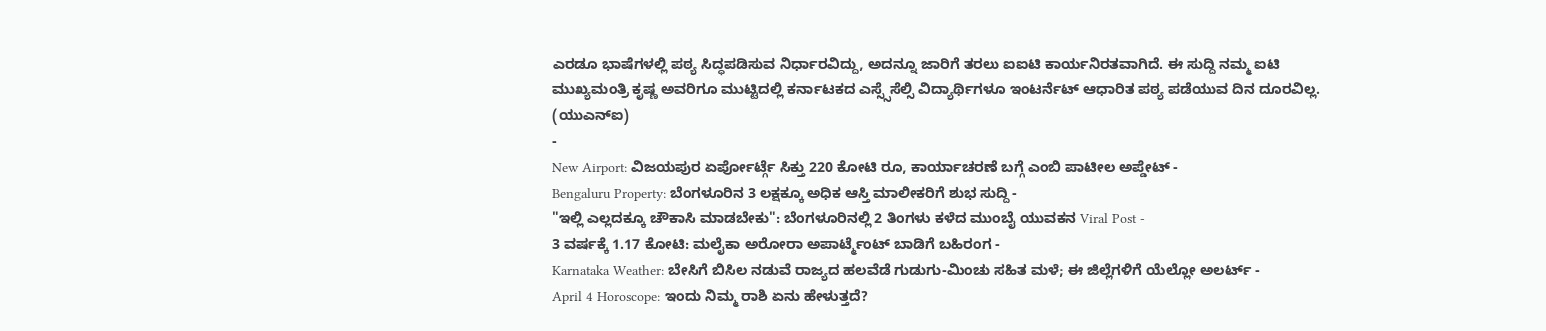ಎರಡೂ ಭಾಷೆಗಳಲ್ಲಿ ಪಠ್ಯ ಸಿದ್ಧಪಡಿಸುವ ನಿರ್ಧಾರವಿದ್ದು, ಅದನ್ನೂ ಜಾರಿಗೆ ತರಲು ಐಐಟಿ ಕಾರ್ಯನಿರತವಾಗಿದೆ. ಈ ಸುದ್ದಿ ನಮ್ಮ ಐಟಿ ಮುಖ್ಯಮಂತ್ರಿ ಕೃಷ್ಣ ಅವರಿಗೂ ಮುಟ್ಟಿದಲ್ಲಿ ಕರ್ನಾಟಕದ ಎಸ್ಸ್ಸೆಸೆಲ್ಸಿ ವಿದ್ಯಾರ್ಥಿಗಳೂ ಇಂಟರ್ನೆಟ್ ಆಧಾರಿತ ಪಠ್ಯ ಪಡೆಯುವ ದಿನ ದೂರವಿಲ್ಲ.
(ಯುಎನ್ಐ)
-
New Airport: ವಿಜಯಪುರ ಏರ್ಪೋರ್ಟ್ಗೆ ಸಿಕ್ತು 220 ಕೋಟಿ ರೂ, ಕಾರ್ಯಾಚರಣೆ ಬಗ್ಗೆ ಎಂಬಿ ಪಾಟೀಲ ಅಪ್ಡೇಟ್ -
Bengaluru Property: ಬೆಂಗಳೂರಿನ 3 ಲಕ್ಷಕ್ಕೂ ಅಧಿಕ ಆಸ್ತಿ ಮಾಲೀಕರಿಗೆ ಶುಭ ಸುದ್ದಿ -
"ಇಲ್ಲಿ ಎಲ್ಲದಕ್ಕೂ ಚೌಕಾಸಿ ಮಾಡಬೇಕು": ಬೆಂಗಳೂರಿನಲ್ಲಿ 2 ತಿಂಗಳು ಕಳೆದ ಮುಂಬೈ ಯುವಕನ Viral Post -
3 ವರ್ಷಕ್ಕೆ 1.17 ಕೋಟಿ: ಮಲೈಕಾ ಅರೋರಾ ಅಪಾರ್ಟ್ಮೆಂಟ್ ಬಾಡಿಗೆ ಬಹಿರಂಗ -
Karnataka Weather: ಬೇಸಿಗೆ ಬಿಸಿಲ ನಡುವೆ ರಾಜ್ಯದ ಹಲವೆಡೆ ಗುಡುಗು-ಮಿಂಚು ಸಹಿತ ಮಳೆ; ಈ ಜಿಲ್ಲೆಗಳಿಗೆ ಯೆಲ್ಲೋ ಅಲರ್ಟ್ -
April 4 Horoscope: ಇಂದು ನಿಮ್ಮ ರಾಶಿ ಏನು ಹೇಳುತ್ತದೆ?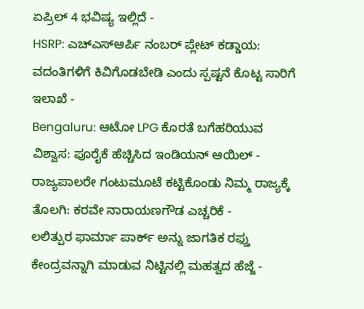ಏಪ್ರಿಲ್ 4 ಭವಿಷ್ಯ ಇಲ್ಲಿದೆ -
HSRP: ಎಚ್ಎಸ್ಆರ್ಪಿ ನಂಬರ್ ಪ್ಲೇಟ್ ಕಡ್ಡಾಯ: ವದಂತಿಗಳಿಗೆ ಕಿವಿಗೊಡಬೇಡಿ ಎಂದು ಸ್ಪಷ್ಟನೆ ಕೊಟ್ಟ ಸಾರಿಗೆ ಇಲಾಖೆ -
Bengaluru: ಆಟೋ LPG ಕೊರತೆ ಬಗೆಹರಿಯುವ ವಿಶ್ವಾಸ: ಪೂರೈಕೆ ಹೆಚ್ಚಿಸಿದ ಇಂಡಿಯನ್ ಆಯಿಲ್ -
ರಾಜ್ಯಪಾಲರೇ ಗಂಟುಮೂಟೆ ಕಟ್ಟಿಕೊಂಡು ನಿಮ್ಮ ರಾಜ್ಯಕ್ಕೆ ತೊಲಗಿ: ಕರವೇ ನಾರಾಯಣಗೌಡ ಎಚ್ಚರಿಕೆ -
ಲಲಿತ್ಪುರ ಫಾರ್ಮಾ ಪಾರ್ಕ್ ಅನ್ನು ಜಾಗತಿಕ ರಫ್ತು ಕೇಂದ್ರವನ್ನಾಗಿ ಮಾಡುವ ನಿಟ್ಟಿನಲ್ಲಿ ಮಹತ್ವದ ಹೆಜ್ಜೆ -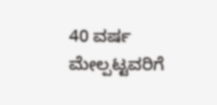40 ವರ್ಷ ಮೇಲ್ಪಟ್ಟವರಿಗೆ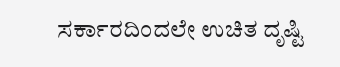ಸರ್ಕಾರದಿಂದಲೇ ಉಚಿತ ದೃಷ್ಟಿ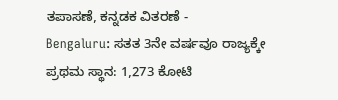ತಪಾಸಣೆ, ಕನ್ನಡಕ ವಿತರಣೆ -
Bengaluru: ಸತತ 3ನೇ ವರ್ಷವೂ ರಾಜ್ಯಕ್ಕೇ ಪ್ರಥಮ ಸ್ಥಾನ: 1,273 ಕೋಟಿ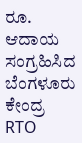ರೂ. ಆದಾಯ ಸಂಗ್ರಹಿಸಿದ ಬೆಂಗಳೂರು ಕೇಂದ್ರ RTO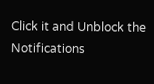Click it and Unblock the Notifications